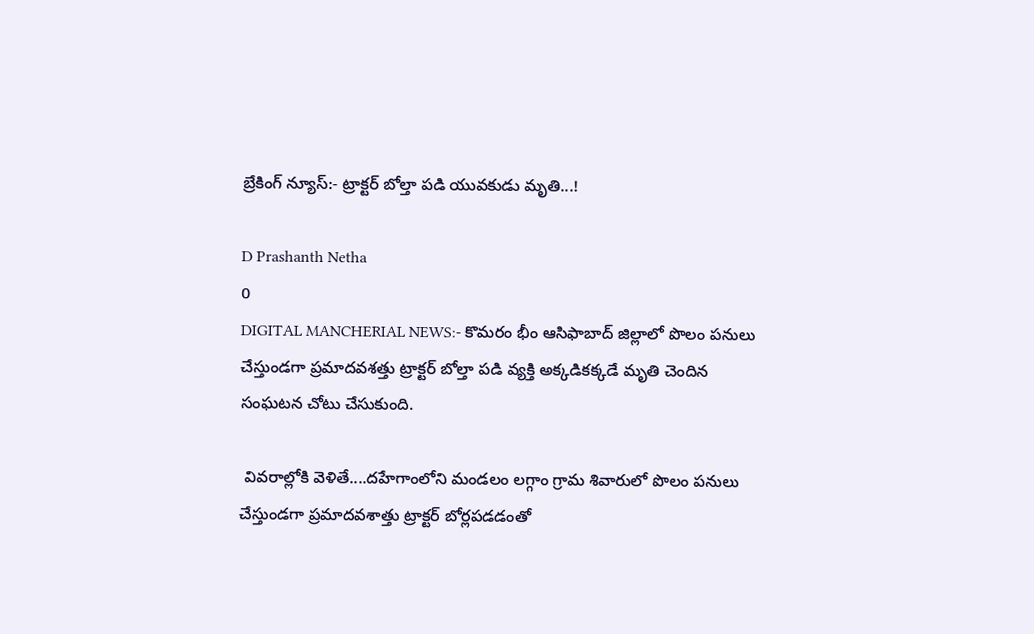బ్రేకింగ్ న్యూస్:- ట్రాక్టర్ బోల్తా పడి యువకుడు మృతి...!

D Prashanth Netha
0
DIGITAL MANCHERIAL NEWS:- కొమరం భీం ఆసిఫాబాద్ జిల్లాలో పొలం పనులు చేస్తుండగా ప్రమాదవశత్తు ట్రాక్టర్ బోల్తా పడి వ్యక్తి అక్కడికక్కడే మృతి చెందిన సంఘటన చోటు చేసుకుంది.

 వివరాల్లోకి వెళితే....దహేగాంలోని మండలం లగ్గాం గ్రామ శివారులో పొలం పనులు చేస్తుండగా ప్రమాదవశాత్తు ట్రాక్టర్ బోర్లపడడంతో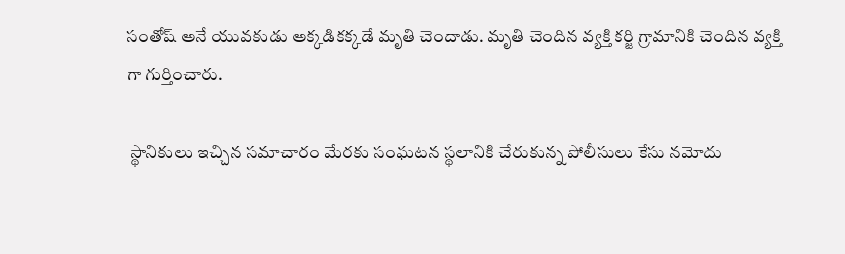సంతోష్ అనే యువకుడు అక్కడికక్కడే మృతి చెందాడు. మృతి చెందిన వ్యక్తి కర్జి గ్రామానికి చెందిన వ్యక్తి గా గుర్తించారు.

 స్థానికులు ఇచ్చిన సమాచారం మేరకు సంఘటన స్థలానికి చేరుకున్న పోలీసులు కేసు నమోదు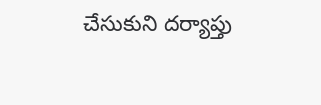చేసుకుని దర్యాప్తు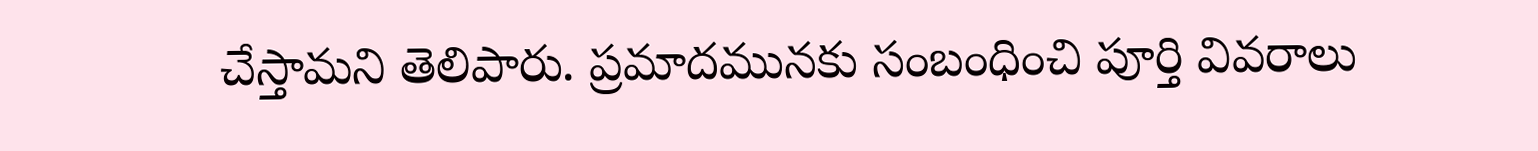చేస్తామని తెలిపారు. ప్రమాదమునకు సంబంధించి పూర్తి వివరాలు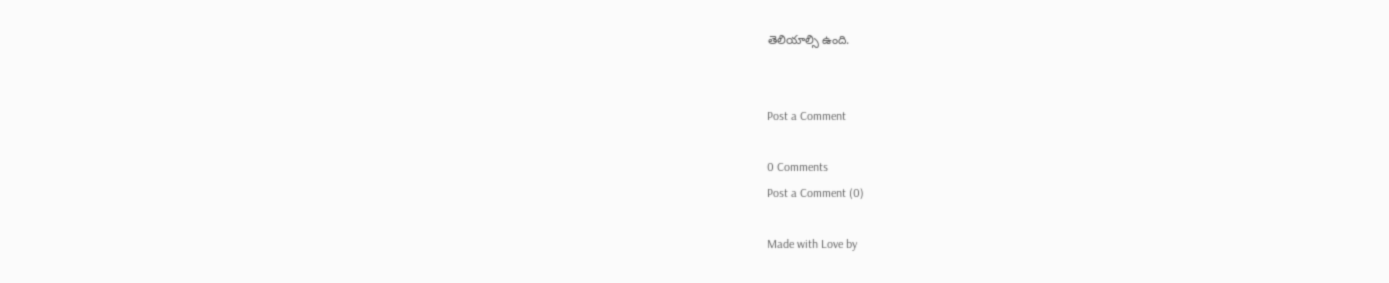తెలియాల్సి ఉంది.


Post a Comment

0 Comments
Post a Comment (0)

Made with Love by